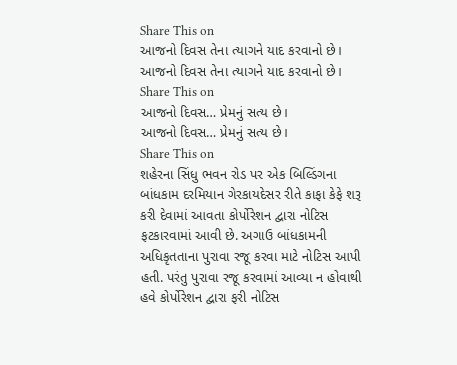Share This on
આજનો દિવસ તેના ત્યાગને યાદ કરવાનો છે।
આજનો દિવસ તેના ત્યાગને યાદ કરવાનો છે।
Share This on
આજનો દિવસ… પ્રેમનું સત્ય છે।
આજનો દિવસ… પ્રેમનું સત્ય છે।
Share This on
શહેરના સિંધુ ભવન રોડ પર એક બિલ્ડિંગના બાંધકામ દરમિયાન ગેરકાયદેસર રીતે કાફા કેફે શરૂ કરી દેવામાં આવતા કોર્પોરેશન દ્વારા નોટિસ ફટકારવામાં આવી છે. અગાઉ બાંધકામની અધિકૃતતાના પુરાવા રજૂ કરવા માટે નોટિસ આપી હતી. પરંતુ પુરાવા રજૂ કરવામાં આવ્યા ન હોવાથી હવે કોર્પોરેશન દ્વારા ફરી નોટિસ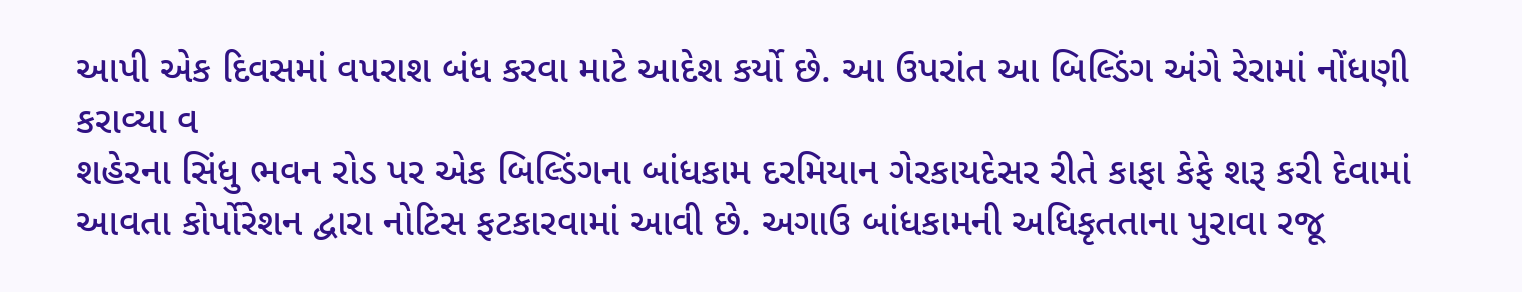આપી એક દિવસમાં વપરાશ બંધ કરવા માટે આદેશ કર્યો છે. આ ઉપરાંત આ બિલ્ડિંગ અંગે રેરામાં નોંધણી કરાવ્યા વ
શહેરના સિંધુ ભવન રોડ પર એક બિલ્ડિંગના બાંધકામ દરમિયાન ગેરકાયદેસર રીતે કાફા કેફે શરૂ કરી દેવામાં આવતા કોર્પોરેશન દ્વારા નોટિસ ફટકારવામાં આવી છે. અગાઉ બાંધકામની અધિકૃતતાના પુરાવા રજૂ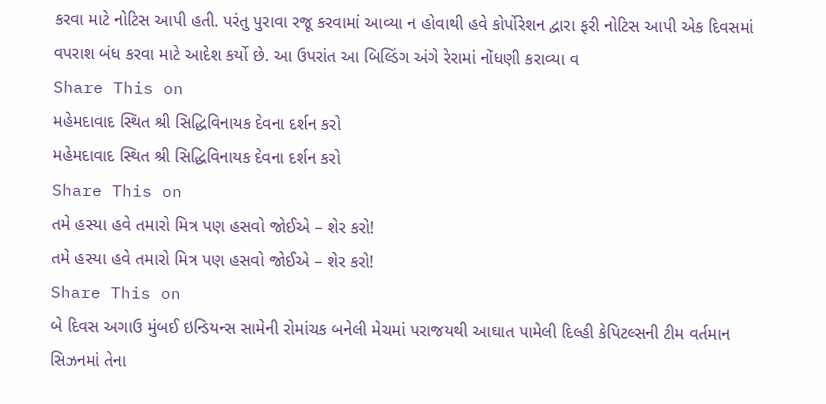કરવા માટે નોટિસ આપી હતી. પરંતુ પુરાવા રજૂ કરવામાં આવ્યા ન હોવાથી હવે કોર્પોરેશન દ્વારા ફરી નોટિસ આપી એક દિવસમાં વપરાશ બંધ કરવા માટે આદેશ કર્યો છે. આ ઉપરાંત આ બિલ્ડિંગ અંગે રેરામાં નોંધણી કરાવ્યા વ
Share This on
મહેમદાવાદ સ્થિત શ્રી સિદ્ધિવિનાયક દેવના દર્શન કરો
મહેમદાવાદ સ્થિત શ્રી સિદ્ધિવિનાયક દેવના દર્શન કરો
Share This on
તમે હસ્યા હવે તમારો મિત્ર પણ હસવો જોઈએ – શેર કરો!
તમે હસ્યા હવે તમારો મિત્ર પણ હસવો જોઈએ – શેર કરો!
Share This on
બે દિવસ અગાઉ મુંબઈ ઇન્ડિયન્સ સામેની રોમાંચક બનેલી મેચમાં પરાજયથી આઘાત પામેલી દિલ્હી કેપિટલ્સની ટીમ વર્તમાન સિઝનમાં તેના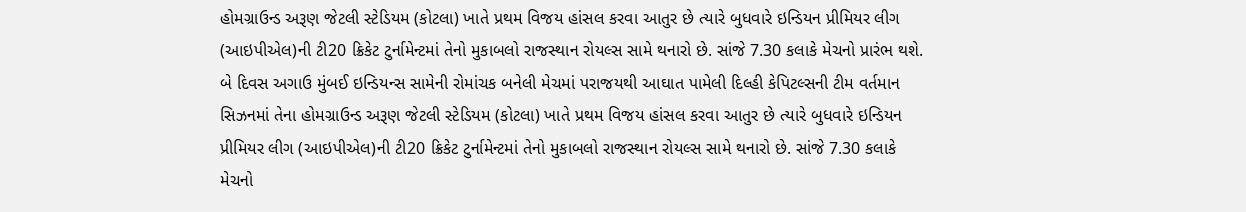હોમગ્રાઉન્ડ અરૂણ જેટલી સ્ટેડિયમ (કોટલા) ખાતે પ્રથમ વિજય હાંસલ કરવા આતુર છે ત્યારે બુધવારે ઇન્ડિયન પ્રીમિયર લીગ (આઇપીએલ)ની ટી20 ક્રિકેટ ટુર્નામેન્ટમાં તેનો મુકાબલો રાજસ્થાન રોયલ્સ સામે થનારો છે. સાંજે 7.30 કલાકે મેચનો પ્રારંભ થશે.
બે દિવસ અગાઉ મુંબઈ ઇન્ડિયન્સ સામેની રોમાંચક બનેલી મેચમાં પરાજયથી આઘાત પામેલી દિલ્હી કેપિટલ્સની ટીમ વર્તમાન સિઝનમાં તેના હોમગ્રાઉન્ડ અરૂણ જેટલી સ્ટેડિયમ (કોટલા) ખાતે પ્રથમ વિજય હાંસલ કરવા આતુર છે ત્યારે બુધવારે ઇન્ડિયન પ્રીમિયર લીગ (આઇપીએલ)ની ટી20 ક્રિકેટ ટુર્નામેન્ટમાં તેનો મુકાબલો રાજસ્થાન રોયલ્સ સામે થનારો છે. સાંજે 7.30 કલાકે મેચનો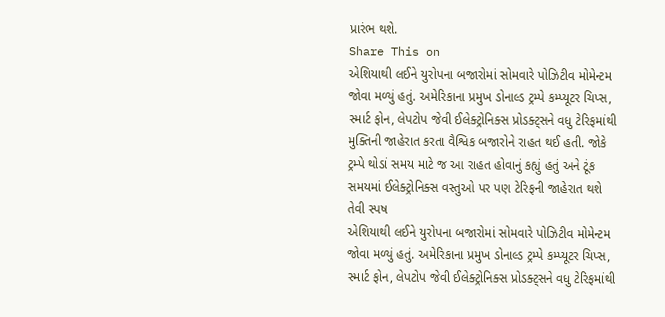પ્રારંભ થશે.
Share This on
એશિયાથી લઈને યુરોપના બજારોમાં સોમવારે પોઝિટીવ મોમેન્ટમ જોવા મળ્યું હતું. અમેરિકાના પ્રમુખ ડોનાલ્ડ ટ્રમ્પે કમ્પ્યૂટર ચિપ્સ, સ્માર્ટ ફોન, લેપટોપ જેવી ઈલેક્ટ્રોનિક્સ પ્રોડક્ટ્સને વધુ ટેરિફમાંથી મુક્તિની જાહેરાત કરતા વૈશ્વિક બજારોને રાહત થઈ હતી. જોકે ટ્રમ્પે થોડાં સમય માટે જ આ રાહત હોવાનું કહ્યું હતું અને ટૂંક સમયમાં ઈલેક્ટ્રોનિક્સ વસ્તુઓ પર પણ ટેરિફની જાહેરાત થશે તેવી સ્પષ
એશિયાથી લઈને યુરોપના બજારોમાં સોમવારે પોઝિટીવ મોમેન્ટમ જોવા મળ્યું હતું. અમેરિકાના પ્રમુખ ડોનાલ્ડ ટ્રમ્પે કમ્પ્યૂટર ચિપ્સ, સ્માર્ટ ફોન, લેપટોપ જેવી ઈલેક્ટ્રોનિક્સ પ્રોડક્ટ્સને વધુ ટેરિફમાંથી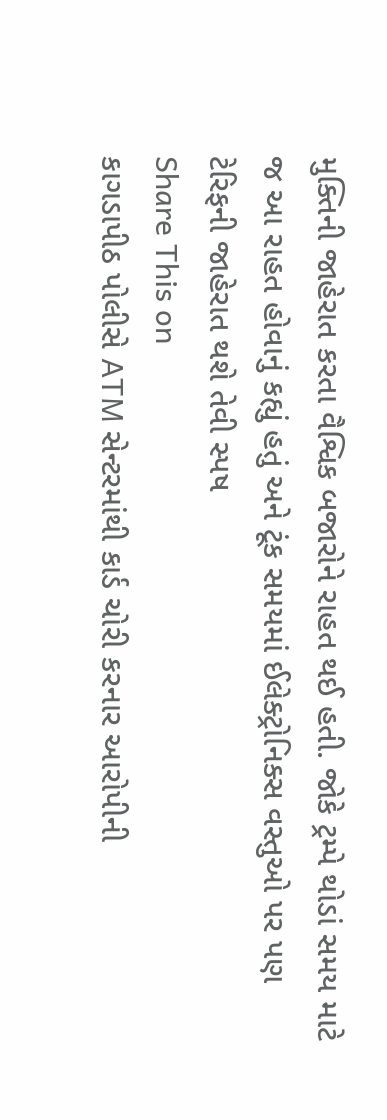મુક્તિની જાહેરાત કરતા વૈશ્વિક બજારોને રાહત થઈ હતી. જોકે ટ્રમ્પે થોડાં સમય માટે જ આ રાહત હોવાનું કહ્યું હતું અને ટૂંક સમયમાં ઈલેક્ટ્રોનિક્સ વસ્તુઓ પર પણ ટેરિફની જાહેરાત થશે તેવી સ્પષ
Share This on
કાગડાપીઠ પોલીસે ATM સેન્ટરમાંથી કાર્ડ ચોરી કરનાર આરોપીની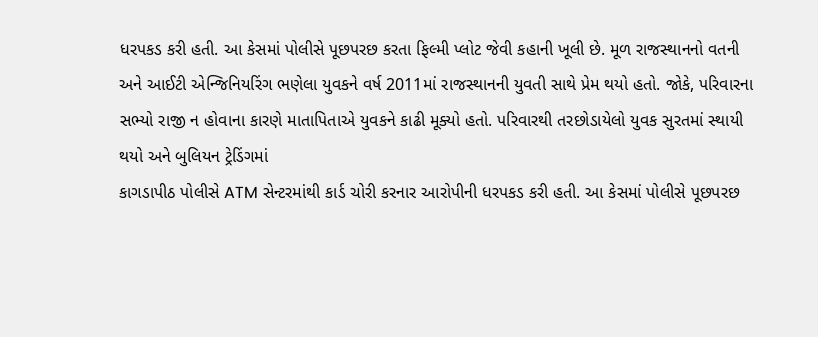ધરપકડ કરી હતી. આ કેસમાં પોલીસે પૂછપરછ કરતા ફિલ્મી પ્લોટ જેવી કહાની ખૂલી છે. મૂળ રાજસ્થાનનો વતની અને આઈટી એન્જિનિયરિંગ ભણેલા યુવકને વર્ષ 2011માં રાજસ્થાનની યુવતી સાથે પ્રેમ થયો હતો. જોકે, પરિવારના સભ્યો રાજી ન હોવાના કારણે માતાપિતાએ યુવકને કાઢી મૂક્યો હતો. પરિવારથી તરછોડાયેલો યુવક સુરતમાં સ્થાયી થયો અને બુલિયન ટ્રેડિંગમાં
કાગડાપીઠ પોલીસે ATM સેન્ટરમાંથી કાર્ડ ચોરી કરનાર આરોપીની ધરપકડ કરી હતી. આ કેસમાં પોલીસે પૂછપરછ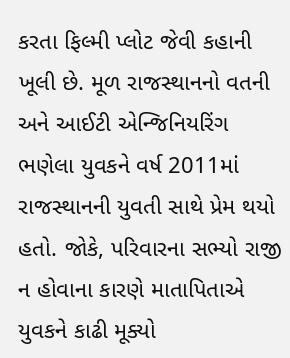કરતા ફિલ્મી પ્લોટ જેવી કહાની ખૂલી છે. મૂળ રાજસ્થાનનો વતની અને આઈટી એન્જિનિયરિંગ ભણેલા યુવકને વર્ષ 2011માં રાજસ્થાનની યુવતી સાથે પ્રેમ થયો હતો. જોકે, પરિવારના સભ્યો રાજી ન હોવાના કારણે માતાપિતાએ યુવકને કાઢી મૂક્યો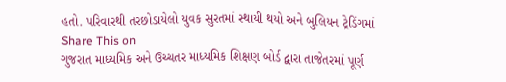હતો. પરિવારથી તરછોડાયેલો યુવક સુરતમાં સ્થાયી થયો અને બુલિયન ટ્રેડિંગમાં
Share This on
ગુજરાત માધ્યમિક અને ઉચ્ચતર માધ્યમિક શિક્ષણ બોર્ડ દ્વારા તાજેતરમાં પૂર્ણ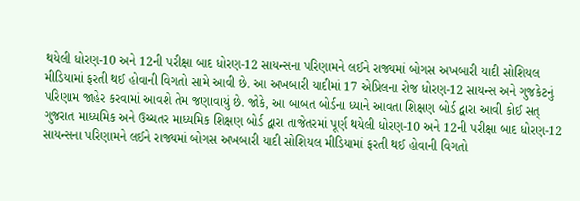થયેલી ધોરણ-10 અને 12ની પરીક્ષા બાદ ધોરણ-12 સાયન્સના પરિણામને લઈને રાજ્યમાં બોગસ અખબારી યાદી સોશિયલ મીડિયામાં ફરતી થઈ હોવાની વિગતો સામે આવી છે. આ અખબારી યાદીમાં 17 એપ્રિલના રોજ ધોરણ-12 સાયન્સ અને ગુજકેટનું પરિણામ જાહેર કરવામાં આવશે તેમ જણાવાયું છે. જોકે, આ બાબત બોર્ડના ધ્યાને આવતા શિક્ષણ બોર્ડ દ્વારા આવી કોઈ સત્
ગુજરાત માધ્યમિક અને ઉચ્ચતર માધ્યમિક શિક્ષણ બોર્ડ દ્વારા તાજેતરમાં પૂર્ણ થયેલી ધોરણ-10 અને 12ની પરીક્ષા બાદ ધોરણ-12 સાયન્સના પરિણામને લઈને રાજ્યમાં બોગસ અખબારી યાદી સોશિયલ મીડિયામાં ફરતી થઈ હોવાની વિગતો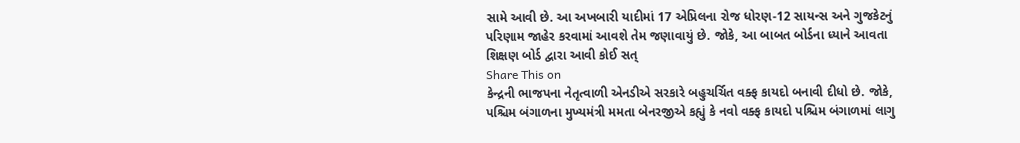સામે આવી છે. આ અખબારી યાદીમાં 17 એપ્રિલના રોજ ધોરણ-12 સાયન્સ અને ગુજકેટનું પરિણામ જાહેર કરવામાં આવશે તેમ જણાવાયું છે. જોકે, આ બાબત બોર્ડના ધ્યાને આવતા શિક્ષણ બોર્ડ દ્વારા આવી કોઈ સત્
Share This on
કેન્દ્રની ભાજપના નેતૃત્વાળી એનડીએ સરકારે બહુચર્ચિત વક્ફ કાયદો બનાવી દીધો છે. જોકે, પશ્ચિમ બંગાળના મુખ્યમંત્રી મમતા બેનરજીએ કહ્યું કે નવો વક્ફ કાયદો પશ્ચિમ બંગાળમાં લાગુ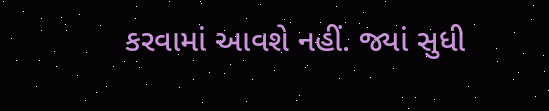કરવામાં આવશે નહીં. જ્યાં સુધી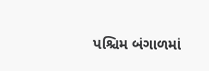પશ્ચિમ બંગાળમાં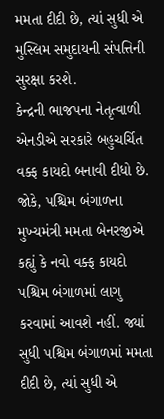મમતા દીદી છે, ત્યાં સુધી એ મુસ્લિમ સમુદાયની સંપત્તિની સુરક્ષા કરશે.
કેન્દ્રની ભાજપના નેતૃત્વાળી એનડીએ સરકારે બહુચર્ચિત વક્ફ કાયદો બનાવી દીધો છે. જોકે, પશ્ચિમ બંગાળના મુખ્યમંત્રી મમતા બેનરજીએ કહ્યું કે નવો વક્ફ કાયદો પશ્ચિમ બંગાળમાં લાગુ કરવામાં આવશે નહીં. જ્યાં સુધી પશ્ચિમ બંગાળમાં મમતા દીદી છે, ત્યાં સુધી એ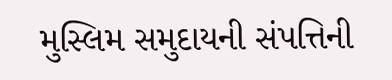મુસ્લિમ સમુદાયની સંપત્તિની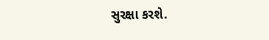સુરક્ષા કરશે.